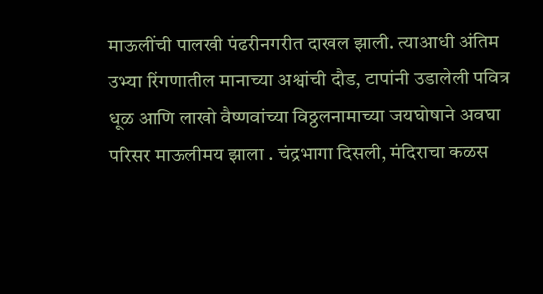माऊलींची पालखी पंढरीनगरीत दाखल झाली. त्याआधी अंतिम उभ्या रिंगणातील मानाच्या अश्वांची दौड, टापांनी उडालेली पवित्र धूळ आणि लाखो वैष्णवांच्या विठ्ठलनामाच्या जयघोषाने अवघा परिसर माऊलीमय झाला . चंद्रभागा दिसली, मंदिराचा कळस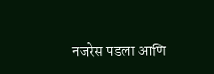नजरेस पडला आणि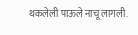थकलेली पाऊले नाचू लागली.